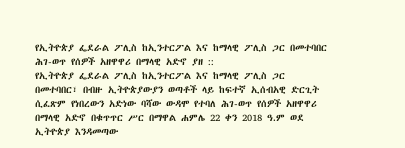የኢትዮጵያ ፌደራል ፖሊስ ከኢንተርፖል እና ከማላዊ ፖሊስ ጋር በመተባበር ሕገ-ወጥ የሰዎች አዘዋዋሪ በማላዊ አድኖ ያዘ ::
የኢትዮጵያ ፌደራል ፖሊስ ከኢንተርፖል እና ከማላዊ ፖሊስ ጋር በመተባበር፣ በብዙ ኢትዮጵያውያን ወጣቶች ላይ ከፍተኛ ኢሰብአዊ ድርጊት ሲፈጽም የነበረውን አድነው ባሻው ውዳሞ የተባለ ሕገ-ወጥ የሰዎች አዘዋዋሪ በማላዊ አድኖ በቁጥጥር ሥር በማዋል ሐምሌ 22 ቀን 2018 ዓ.ም ወደ ኢትዮጵያ እንዳመጣው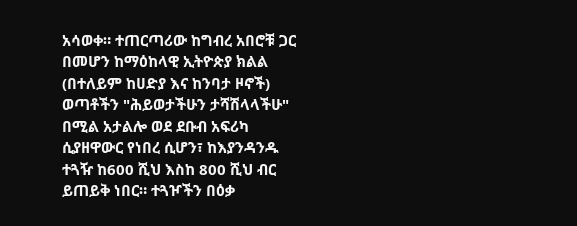አሳወቀ። ተጠርጣሪው ከግብረ አበሮቹ ጋር በመሆን ከማዕከላዊ ኢትዮጵያ ክልል (በተለይም ከሀድያ እና ከንባታ ዞኖች) ወጣቶችን "ሕይወታችሁን ታሻሽላላችሁ" በሚል አታልሎ ወደ ደቡብ አፍሪካ ሲያዘዋውር የነበረ ሲሆን፣ ከእያንዳንዱ ተጓዥ ከ600 ሺህ እስከ 800 ሺህ ብር ይጠይቅ ነበር። ተጓዦችን በዕቃ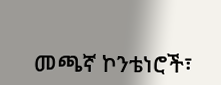መጫኛ ኮንቴነሮች፣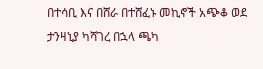በተሳቢ እና በሸራ በተሸፈኑ መኪኖች አጭቆ ወደ ታንዛኒያ ካሻገረ በኋላ ጫካ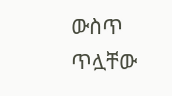ውስጥ ጥሏቸው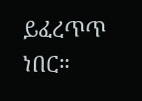ይፈረጥጥ ነበር።